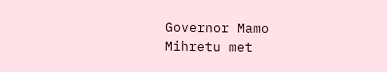Governor Mamo Mihretu met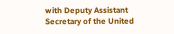with Deputy Assistant Secretary of the United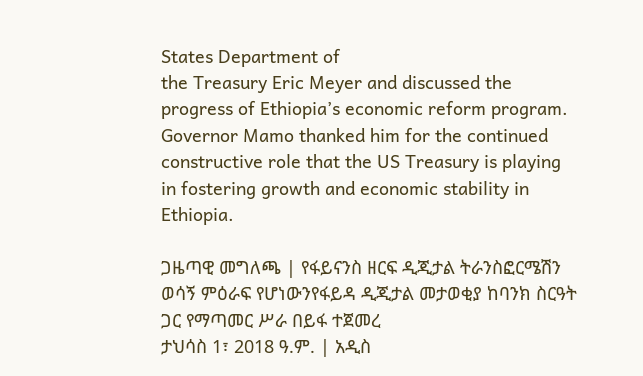States Department of
the Treasury Eric Meyer and discussed the progress of Ethiopia’s economic reform program.
Governor Mamo thanked him for the continued constructive role that the US Treasury is playing
in fostering growth and economic stability in Ethiopia.

ጋዜጣዊ መግለጫ | የፋይናንስ ዘርፍ ዲጂታል ትራንስፎርሜሽን ወሳኝ ምዕራፍ የሆነውንየፋይዳ ዲጂታል መታወቂያ ከባንክ ስርዓት ጋር የማጣመር ሥራ በይፋ ተጀመረ
ታህሳስ 1፣ 2018 ዓ.ም. | አዲስ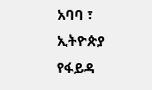አባባ ፣ ኢትዮጵያ የፋይዳ